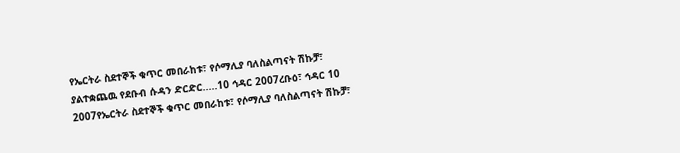የኤርትራ ስደተኞች ቁጥር መበራከቱ፣ የሶማሊያ ባለስልጣናት ሽኩቻ፣ ያልተቋጨዉ የደቡብ ሱዳን ድርድር.....10 ኅዳር 2007ረቡዕ፣ ኅዳር 10 2007የኤርትራ ስደተኞች ቁጥር መበራከቱ፣ የሶማሊያ ባለስልጣናት ሽኩቻ፣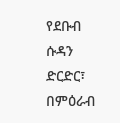የደቡብ ሱዳን ድርድር፣ በምዕራብ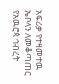አፍሪቃ የተዛመተዉ ኤቦላን ለመቆጣጠር የአዉሮጳ ኅብረት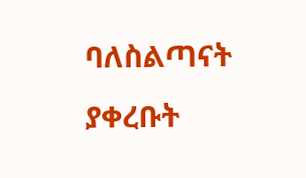ባለስልጣናት ያቀረቡት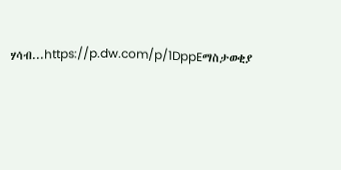ሃሳብ...https://p.dw.com/p/1DppEማስታወቂያ